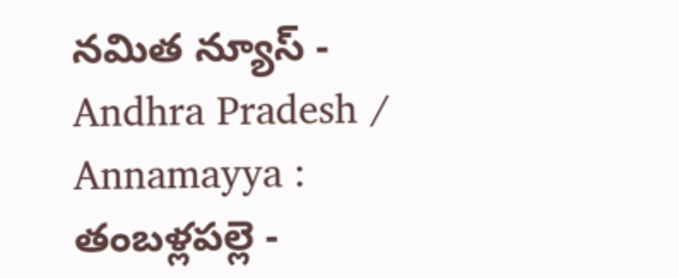నమిత న్యూస్ - Andhra Pradesh / Annamayya : తంబళ్లపల్లె -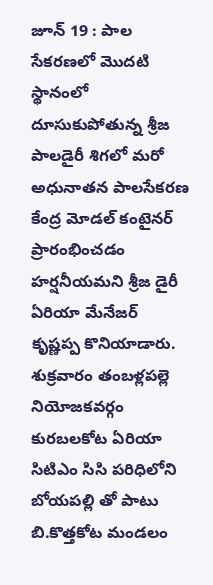జూన్ 19 : పాల సేకరణలో మొదటి స్థానంలో దూసుకుపోతున్న శ్రీజ పాలడైరీ శిగలో మరో అధునాతన పాలసేకరణ కేంద్ర మోడల్ కంటైనర్ ప్రారంభించడం హర్షనీయమని శ్రీజ డైరీ ఏరియా మేనేజర్ కృష్ణప్ప కొనియాడారు. శుక్రవారం తంబళ్లపల్లె నియోజకవర్గం కురబలకోట ఏరియా సిటిఎం సిసి పరిధిలోని బోయపల్లి తో పాటు బి.కొత్తకోట మండలం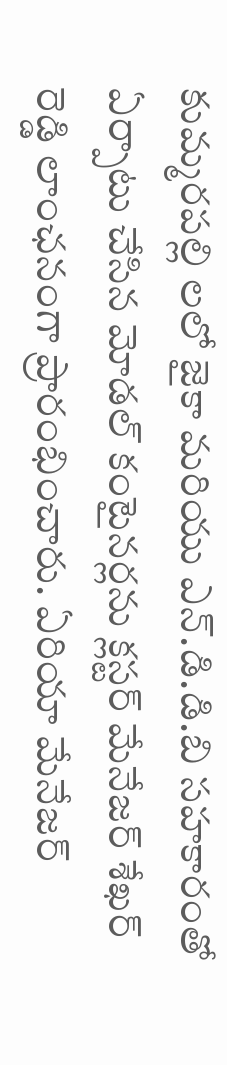కుమ్మరపల్లి లలో జైకా మరియు ఎన్.డి.డి.బి సహకారంతో ఏర్పాటు చేసిన మోడల్ కంటైనర్లను క్లస్టర్ మేనేజర్ శేఖర్ రెడ్డి లాంఛనంగా ప్రారంభించారు. ఏరియా మేనేజర్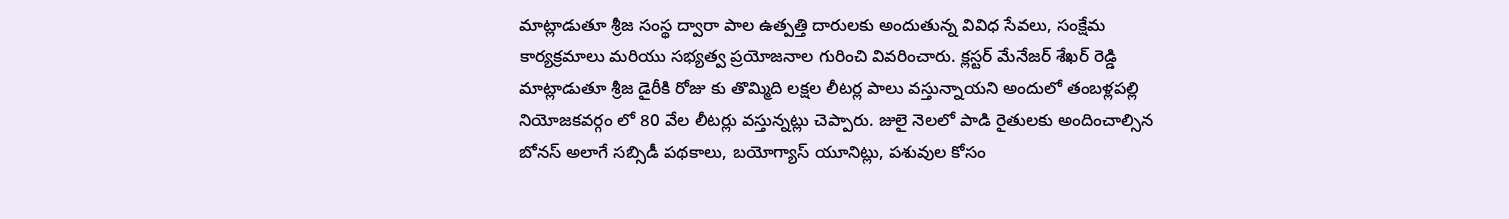మాట్లాడుతూ శ్రీజ సంస్థ ద్వారా పాల ఉత్పత్తి దారులకు అందుతున్న వివిధ సేవలు, సంక్షేమ కార్యక్రమాలు మరియు సభ్యత్వ ప్రయోజనాల గురించి వివరించారు. క్లస్టర్ మేనేజర్ శేఖర్ రెడ్డి మాట్లాడుతూ శ్రీజ డైరీకి రోజు కు తొమ్మిది లక్షల లీటర్ల పాలు వస్తున్నాయని అందులో తంబళ్లపల్లి నియోజకవర్గం లో 80 వేల లీటర్లు వస్తున్నట్లు చెప్పారు. జులై నెలలో పాడి రైతులకు అందించాల్సిన బోనస్ అలాగే సబ్సిడీ పథకాలు, బయోగ్యాస్ యూనిట్లు, పశువుల కోసం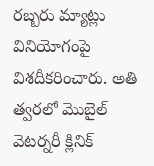రబ్బరు మ్యాట్లు వినియోగంపై విశదీకరించారు. అతి త్వరలో మొబైల్ వెటర్నరీ క్లినిక్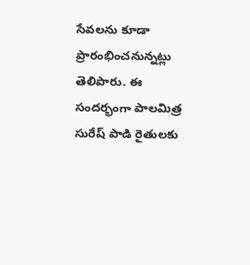సేవలను కూడా ప్రారంభించనున్నట్లు తెలిపారు. ఈ సందర్భంగా పాలమిత్ర సురేష్ పాడి రైతులకు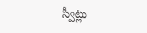స్వీట్లు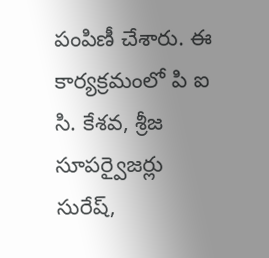పంపిణీ చేశారు. ఈ కార్యక్రమంలో పి ఐ సి. కేశవ, శ్రీజ సూపర్వైజర్లు సురేష్,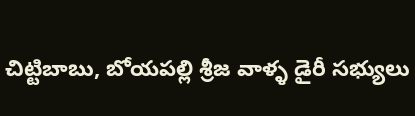చిట్టిబాబు, బోయపల్లి శ్రీజ వాళ్ళ డైరీ సభ్యులు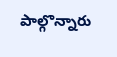పాల్గొన్నారు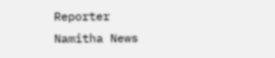Reporter
Namitha News